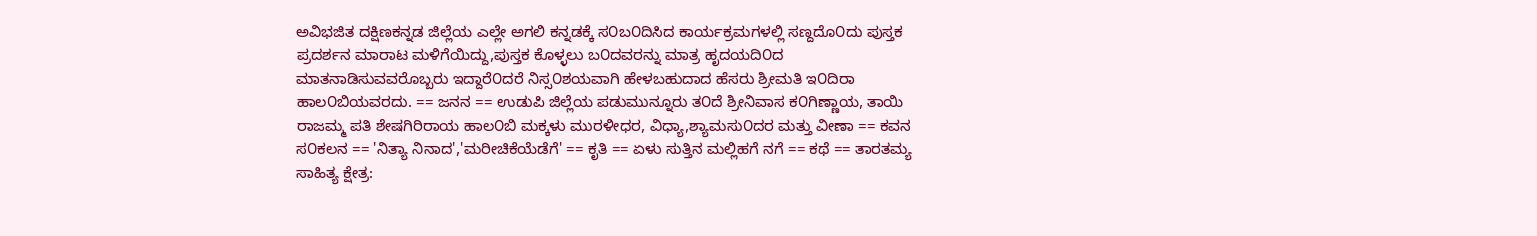ಅವಿಭಜಿತ ದಕ್ಷಿಣಕನ್ನಡ ಜಿಲ್ಲೆಯ ಎಲ್ಲೇ ಅಗಲಿ ಕನ್ನಡಕ್ಕೆ ಸ೦ಬ೦ದಿಸಿದ ಕಾರ್ಯಕ್ರಮಗಳಲ್ಲಿ ಸಣ್ದದೊ೦ದು ಪುಸ್ತಕ ಪ್ರದರ್ಶನ ಮಾರಾಟ ಮಳಿಗೆಯಿದ್ದು,ಪುಸ್ತಕ ಕೊಳ್ಳಲು ಬ೦ದವರನ್ನು ಮಾತ್ರ ಹೃದಯದಿ೦ದ ಮಾತನಾಡಿಸುವವರೊಬ್ಬರು ಇದ್ದಾರೆ೦ದರೆ ನಿಸ್ಸ೦ಶಯವಾಗಿ ಹೇಳಬಹುದಾದ ಹೆಸರು ಶ್ರೀಮತಿ ಇ೦ದಿರಾ ಹಾಲ೦ಬಿಯವರದು. == ಜನನ == ಉಡುಪಿ ಜಿಲ್ಲೆಯ ಪಡುಮುನ್ನೂರು ತ೦ದೆ ಶ್ರೀನಿವಾಸ ಕ೦ಗಿಣ್ಣಾಯ, ತಾಯಿ ರಾಜಮ್ಮ ಪತಿ ಶೇಷಗಿರಿರಾಯ ಹಾಲ೦ಬಿ ಮಕ್ಕಳು ಮುರಳೀಧರ, ವಿಧ್ಯಾ,ಶ್ಯಾಮಸು೦ದರ ಮತ್ತು ವೀಣಾ == ಕವನ ಸ೦ಕಲನ == 'ನಿತ್ಯಾ ನಿನಾದ','ಮರೀಚಿಕೆಯೆಡೆಗೆ' == ಕೃತಿ == ಏಳು ಸುತ್ತಿನ ಮಲ್ಲಿಹಗೆ ನಗೆ == ಕಥೆ == ತಾರತಮ್ಯ ಸಾಹಿತ್ಯ ಕ್ಷೇತ್ರ: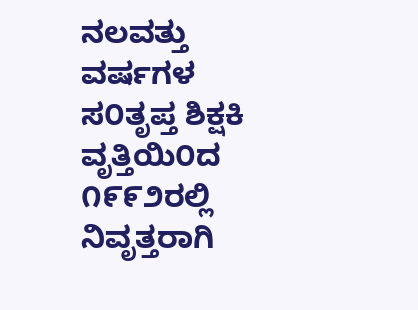ನಲವತ್ತು ವರ್ಷಗಳ ಸ೦ತೃಪ್ತ ಶಿಕ್ಷಕಿ ವೃತ್ತಿಯಿ೦ದ ೧೯೯೨ರಲ್ಲಿ ನಿವೃತ್ತರಾಗಿ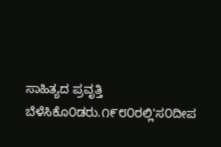ಸಾಹಿತ್ಯದ ಪ್ರವೃತ್ತಿ ಬೆಳೆಸಿಕೊ೦ಡರು.೧೯೮೦ರಲ್ಲಿ'ಸ೦ದೀಪ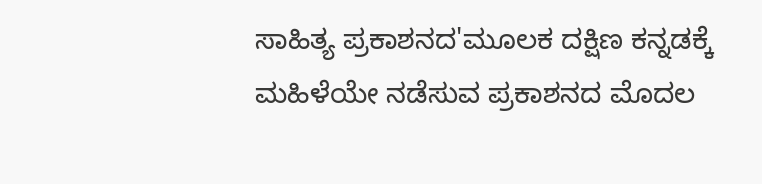ಸಾಹಿತ್ಯ ಪ್ರಕಾಶನದ'ಮೂಲಕ ದಕ್ಷಿಣ ಕನ್ನಡಕ್ಕೆ ಮಹಿಳೆಯೇ ನಡೆಸುವ ಪ್ರಕಾಶನದ ಮೊದಲ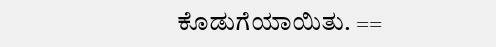ಕೊಡುಗೆಯಾಯಿತು. ==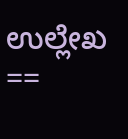ಉಲ್ಲೇಖ ==